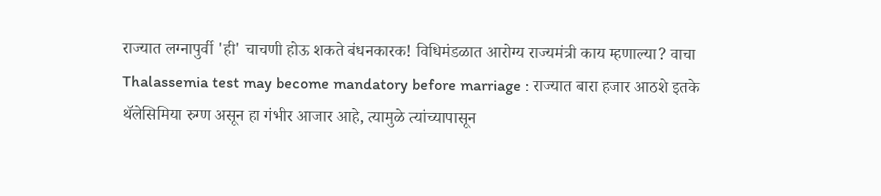राज्यात लग्नापुर्वी 'ही' चाचणी होऊ शकते बंधनकारक! विधिमंडळात आरोग्य राज्यमंत्री काय म्हणाल्या? वाचा
Thalassemia test may become mandatory before marriage : राज्यात बारा हजार आठशे इतके थॅलेसिमिया रुग्ण असून हा गंभीर आजार आहे, त्यामुळे त्यांच्यापासून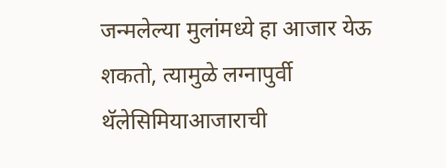जन्मलेल्या मुलांमध्ये हा आजार येऊ शकतो, त्यामुळे लग्नापुर्वी थॅलेसिमियाआजाराची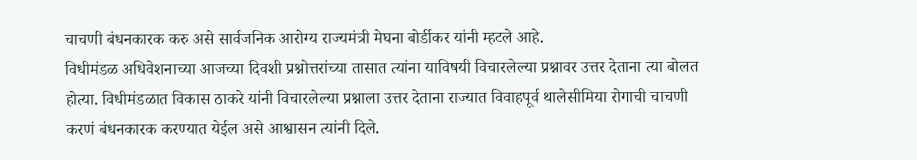चाचणी बंधनकारक करु असे सार्वजनिक आरोग्य राज्यमंत्री मेघना बोर्डीकर यांनी म्हटले आहे.
विधीमंडळ अधिवेशनाच्या आजच्या दिवशी प्रश्नोत्तरांच्या तासात त्यांना याविषयी विचारलेल्या प्रश्नावर उत्तर देताना त्या बोलत होत्या. विधीमंडळात विकास ठाकरे यांनी विचारलेल्या प्रश्नाला उत्तर देताना राज्यात विवाहपूर्व थालेसीमिया रोगाची चाचणी करणं बंधनकारक करण्यात येईल असे आश्वासन त्यांनी दिले.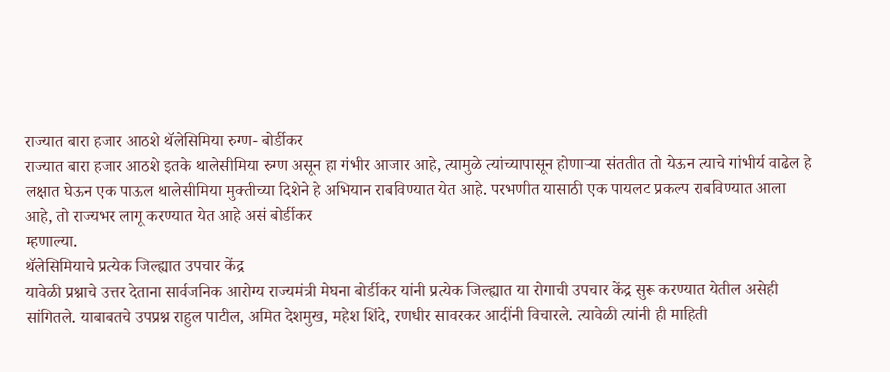राज्यात बारा हजार आठशे थॅलेसिमिया रुग्ण- बोर्डीकर
राज्यात बारा हजार आठशे इतके थालेसीमिया रुग्ण असून हा गंभीर आजार आहे, त्यामुळे त्यांच्यापासून होणाऱ्या संततीत तो येऊन त्याचे गांभीर्य वाढेल हे लक्षात घेऊन एक पाऊल थालेसीमिया मुक्तीच्या दिशेने हे अभियान राबविण्यात येत आहे. परभणीत यासाठी एक पायलट प्रकल्प राबविण्यात आला आहे, तो राज्यभर लागू करण्यात येत आहे असं बोर्डीकर
म्हणाल्या.
थॅलेसिमियाचे प्रत्येक जिल्ह्यात उपचार केंद्र
यावेळी प्रश्नाचे उत्तर देताना सार्वजनिक आरोग्य राज्यमंत्री मेघना बोर्डीकर यांनी प्रत्येक जिल्ह्यात या रोगाची उपचार केंद्र सुरू करण्यात येतील असेही सांगितले. याबाबतचे उपप्रश्न राहुल पाटील, अमित देशमुख, महेश शिंदे, रणधीर सावरकर आदींनी विचारले. त्यावेळी त्यांनी ही माहिती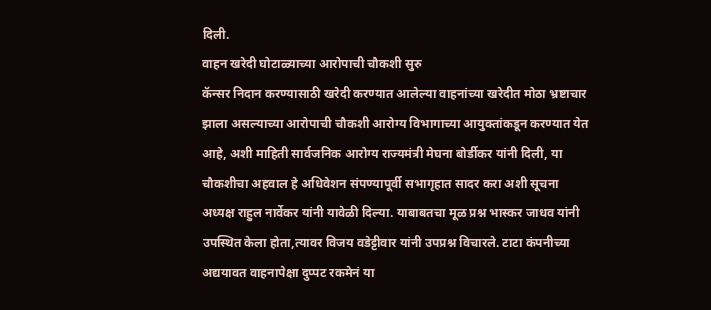दिली.
वाहन खरेदी घोटाळ्याच्या आरोपाची चौकशी सुरु
कॅन्सर निदान करण्यासाठी खरेदी करण्यात आलेल्या वाहनांच्या खरेदीत मोठा भ्रष्टाचार झाला असल्याच्या आरोपाची चौकशी आरोग्य विभागाच्या आयुक्तांकडून करण्यात येत आहे, अशी माहिती सार्वजनिक आरोग्य राज्यमंत्री मेघना बोर्डीकर यांनी दिली, या चौकशीचा अहवाल हे अधिवेशन संपण्यापूर्वी सभागृहात सादर करा अशी सूचना अध्यक्ष राहुल नार्वेकर यांनी यावेळी दिल्या. याबाबतचा मूळ प्रश्न भास्कर जाधव यांनी उपस्थित केला होता,त्यावर विजय वडेट्टीवार यांनी उपप्रश्न विचारले. टाटा कंपनीच्या अद्ययावत वाहनापेक्षा दुप्पट रकमेनं या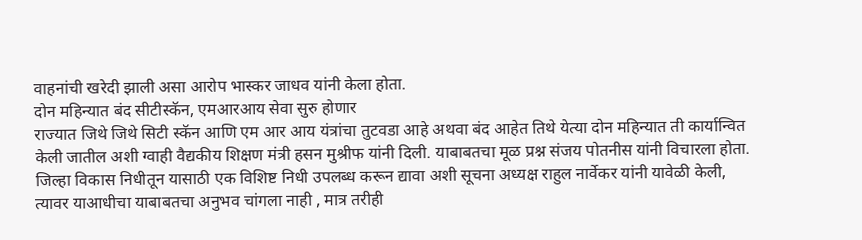वाहनांची खरेदी झाली असा आरोप भास्कर जाधव यांनी केला होता.
दोन महिन्यात बंद सीटीस्कॅन, एमआरआय सेवा सुरु होणार
राज्यात जिथे जिथे सिटी स्कॅन आणि एम आर आय यंत्रांचा तुटवडा आहे अथवा बंद आहेत तिथे येत्या दोन महिन्यात ती कार्यान्वित केली जातील अशी ग्वाही वैद्यकीय शिक्षण मंत्री हसन मुश्रीफ यांनी दिली. याबाबतचा मूळ प्रश्न संजय पोतनीस यांनी विचारला होता.
जिल्हा विकास निधीतून यासाठी एक विशिष्ट निधी उपलब्ध करून द्यावा अशी सूचना अध्यक्ष राहुल नार्वेकर यांनी यावेळी केली, त्यावर याआधीचा याबाबतचा अनुभव चांगला नाही , मात्र तरीही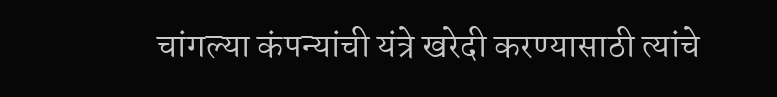चांगल्या कंपन्यांची यंत्रे खरेदी करण्यासाठी त्यांचे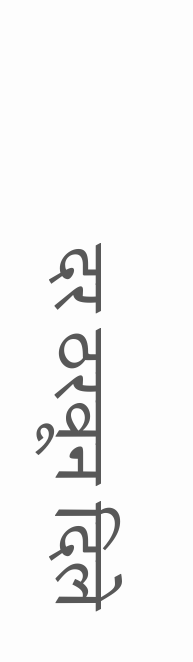दर ठरवून दिले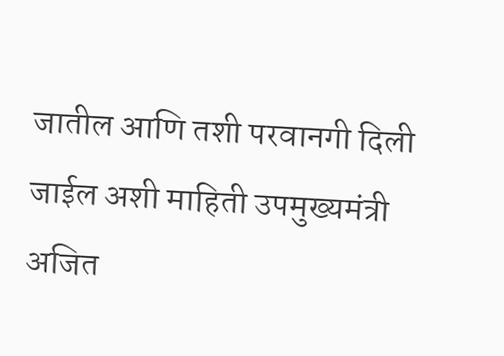जातील आणि तशी परवानगी दिली जाईल अशी माहिती उपमुख्यमंत्री अजित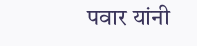पवार यांनी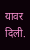यावर दिली.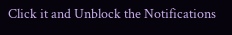Click it and Unblock the Notifications